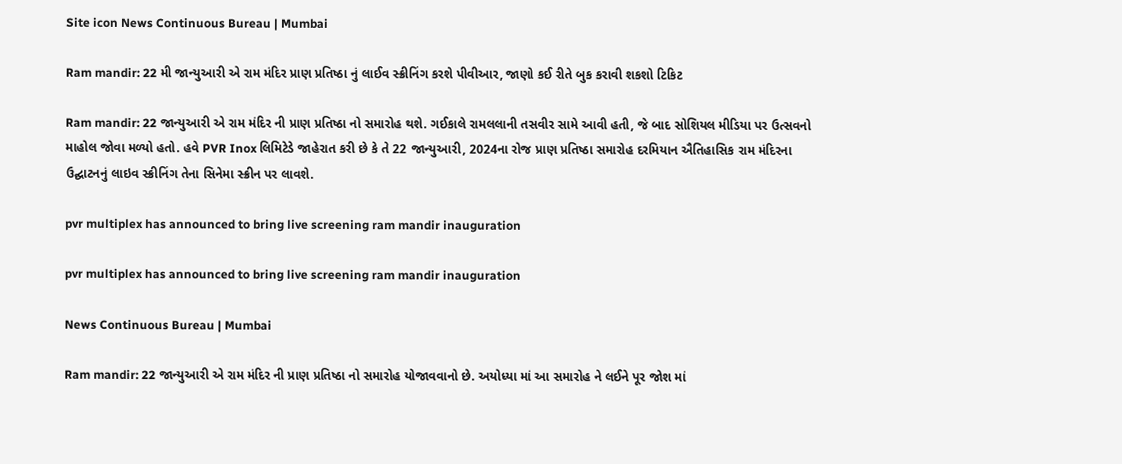Site icon News Continuous Bureau | Mumbai

Ram mandir: 22 મી જાન્યુઆરી એ રામ મંદિર પ્રાણ પ્રતિષ્ઠા નું લાઈવ સ્ક્રીનિંગ કરશે પીવીઆર, જાણો કઈ રીતે બુક કરાવી શકશો ટિકિટ

Ram mandir: 22 જાન્યુઆરી એ રામ મંદિર ની પ્રાણ પ્રતિષ્ઠા નો સમારોહ થશે. ગઈકાલે રામલલાની તસવીર સામે આવી હતી, જે બાદ સોશિયલ મીડિયા પર ઉત્સવનો માહોલ જોવા મળ્યો હતો. હવે PVR Inox લિમિટેડે જાહેરાત કરી છે કે તે 22 જાન્યુઆરી, 2024ના રોજ પ્રાણ પ્રતિષ્ઠા સમારોહ દરમિયાન ઐતિહાસિક રામ મંદિરના ઉદ્ઘાટનનું લાઇવ સ્ક્રીનિંગ તેના સિનેમા સ્ક્રીન પર લાવશે.

pvr multiplex has announced to bring live screening ram mandir inauguration

pvr multiplex has announced to bring live screening ram mandir inauguration

News Continuous Bureau | Mumbai

Ram mandir: 22 જાન્યુઆરી એ રામ મંદિર ની પ્રાણ પ્રતિષ્ઠા નો સમારોહ યોજાવવાનો છે. અયોધ્યા માં આ સમારોહ ને લઈને પૂર જોશ માં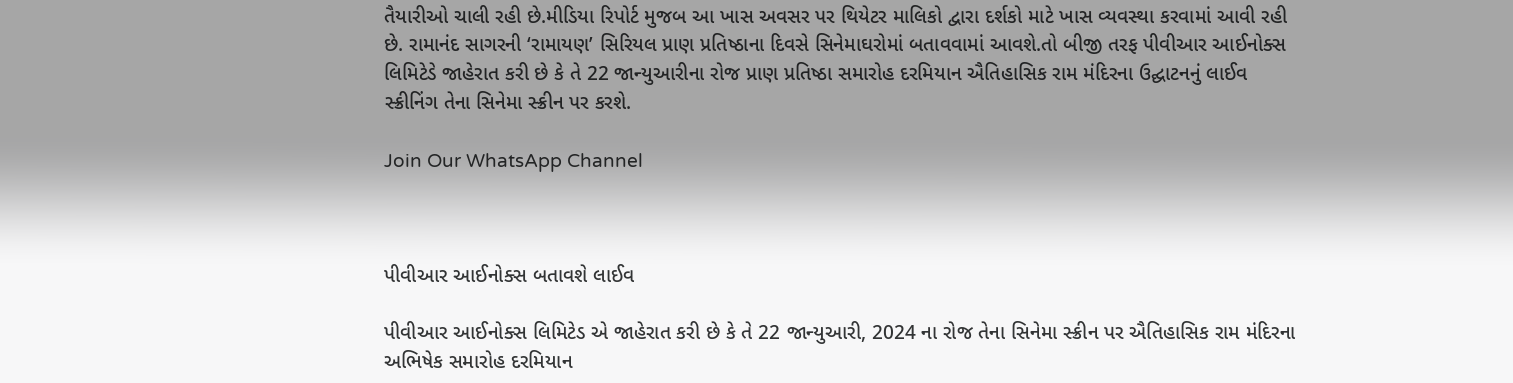તૈયારીઓ ચાલી રહી છે.મીડિયા રિપોર્ટ મુજબ આ ખાસ અવસર પર થિયેટર માલિકો દ્વારા દર્શકો માટે ખાસ વ્યવસ્થા કરવામાં આવી રહી છે. રામાનંદ સાગરની ‘રામાયણ’ સિરિયલ પ્રાણ પ્રતિષ્ઠાના દિવસે સિનેમાઘરોમાં બતાવવામાં આવશે.તો બીજી તરફ પીવીઆર આઈનોક્સ લિમિટેડે જાહેરાત કરી છે કે તે 22 જાન્યુઆરીના રોજ પ્રાણ પ્રતિષ્ઠા સમારોહ દરમિયાન ઐતિહાસિક રામ મંદિરના ઉદ્ઘાટનનું લાઈવ સ્ક્રીનિંગ તેના સિનેમા સ્ક્રીન પર કરશે.

Join Our WhatsApp Channel



પીવીઆર આઈનોક્સ બતાવશે લાઈવ

પીવીઆર આઈનોક્સ લિમિટેડ એ જાહેરાત કરી છે કે તે 22 જાન્યુઆરી, 2024 ના રોજ તેના સિનેમા સ્ક્રીન પર ઐતિહાસિક રામ મંદિરના અભિષેક સમારોહ દરમિયાન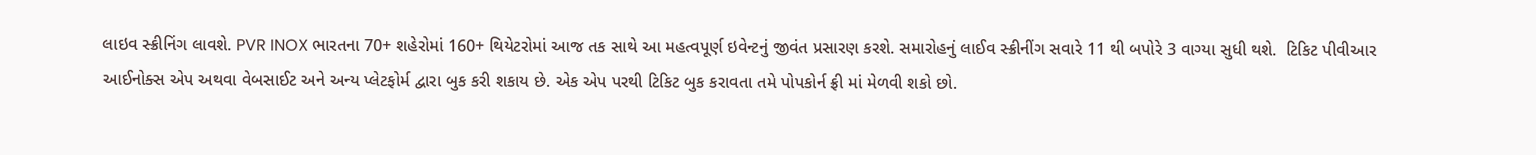લાઇવ સ્ક્રીનિંગ લાવશે. PVR INOX ભારતના 70+ શહેરોમાં 160+ થિયેટરોમાં આજ તક સાથે આ મહત્વપૂર્ણ ઇવેન્ટનું જીવંત પ્રસારણ કરશે. સમારોહનું લાઈવ સ્ક્રીનીંગ સવારે 11 થી બપોરે 3 વાગ્યા સુધી થશે.  ટિકિટ પીવીઆર આઈનોક્સ એપ અથવા વેબસાઈટ અને અન્ય પ્લેટફોર્મ દ્વારા બુક કરી શકાય છે. એક એપ પરથી ટિકિટ બુક કરાવતા તમે પોપકોર્ન ફ્રી માં મેળવી શકો છો.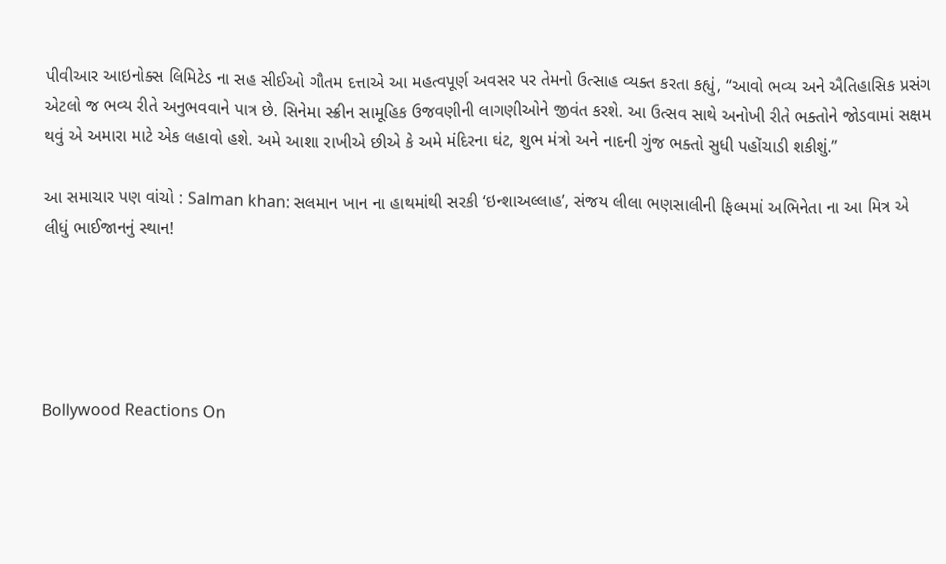પીવીઆર આઇનોક્સ લિમિટેડ ના સહ સીઈઓ ગૌતમ દત્તાએ આ મહત્વપૂર્ણ અવસર પર તેમનો ઉત્સાહ વ્યક્ત કરતા કહ્યું, “આવો ભવ્ય અને ઐતિહાસિક પ્રસંગ એટલો જ ભવ્ય રીતે અનુભવવાને પાત્ર છે. સિનેમા સ્ક્રીન સામૂહિક ઉજવણીની લાગણીઓને જીવંત કરશે. આ ઉત્સવ સાથે અનોખી રીતે ભક્તોને જોડવામાં સક્ષમ થવું એ અમારા માટે એક લહાવો હશે. અમે આશા રાખીએ છીએ કે અમે મંદિરના ઘંટ, શુભ મંત્રો અને નાદની ગુંજ ભક્તો સુધી પહોંચાડી શકીશું.”

આ સમાચાર પણ વાંચો : Salman khan: સલમાન ખાન ના હાથમાંથી સરકી ‘ઇન્શાઅલ્લાહ’, સંજય લીલા ભણસાલીની ફિલ્મમાં અભિનેતા ના આ મિત્ર એ લીધું ભાઈજાનનું સ્થાન!





Bollywood Reactions On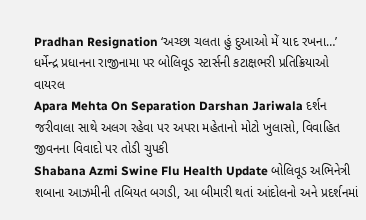Pradhan Resignation ‘અચ્છા ચલતા હું દુઆઓ મેં યાદ રખના…’ ધર્મેન્દ્ર પ્રધાનના રાજીનામા પર બોલિવૂડ સ્ટાર્સની કટાક્ષભરી પ્રતિક્રિયાઓ વાયરલ
Apara Mehta On Separation Darshan Jariwala દર્શન જરીવાલા સાથે અલગ રહેવા પર અપરા મહેતાનો મોટો ખુલાસો, વિવાહિત જીવનના વિવાદો પર તોડી ચુપકી
Shabana Azmi Swine Flu Health Update બોલિવૂડ અભિનેત્રી શબાના આઝમીની તબિયત બગડી, આ બીમારી થતાં આંદોલનો અને પ્રદર્શનમાં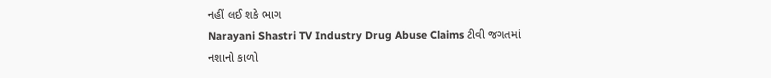નહીં લઈ શકે ભાગ
Narayani Shastri TV Industry Drug Abuse Claims ટીવી જગતમાં નશાનો કાળો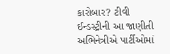કારોબાર? ટીવી ઈન્ડસ્ટ્રીની આ જાણીતી અભિનેત્રીએ પાર્ટીઓમાં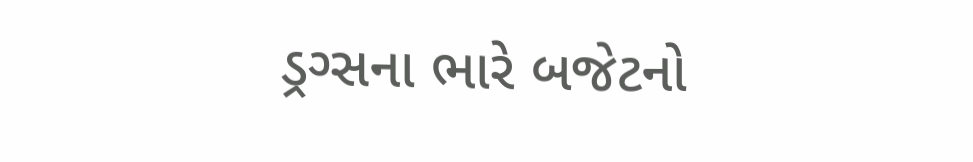ડ્રગ્સના ભારે બજેટનો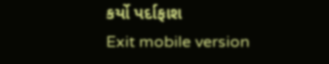કર્યો પર્દાફાશ
Exit mobile version